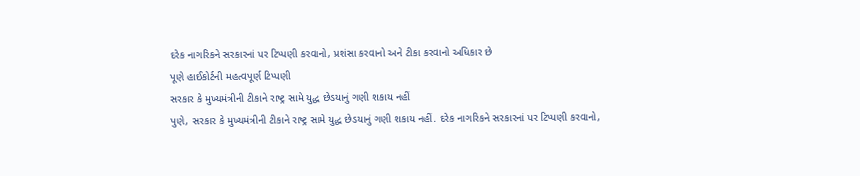દરેક નાગરિકને સરકારનાં પર ટિપ્પણી કરવાનો, પ્રશંસા કરવાનો અને ટીકા કરવાનો અધિકાર છે
પૂણે હાઈકોર્ટની મહત્વપૂર્ણ ટિપ્પણી
સરકાર કે મુખ્યમંત્રીની ટીકાને રાષ્ટ્ર સામે યુદ્ધ છેડયાનું ગણી શકાય નહીં
પુણે, સરકાર કે મુખ્યમંત્રીની ટીકાને રાષ્ટ્ર સામે યુદ્ધ છેડયાનું ગણી શકાય નહીં. દરેક નાગરિકને સરકારનાં પર ટિપ્પણી કરવાનો,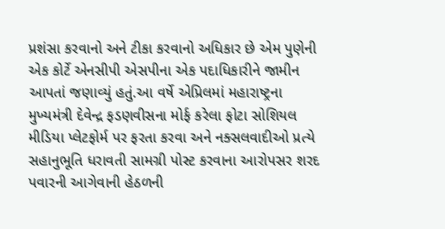પ્રશંસા કરવાનો અને ટીકા કરવાનો અધિકાર છે એમ પુણેની એક કોર્ટે એનસીપી એસપીના એક પદાધિકારીને જામીન આપતાં જણાવ્યું હતું.આ વર્ષે એપ્રિલમાં મહારાષ્ટ્રના મુખ્યમંત્રી દેવેન્દ્ર ફડણવીસના મોર્ફ કરેલા ફોટા સોશિયલ મીડિયા પ્લેટફોર્મ પર ફરતા કરવા અને નક્સલવાદીઓ પ્રત્યે સહાનુભૂતિ ધરાવતી સામગ્રી પોસ્ટ કરવાના આરોપસર શરદ પવારની આગેવાની હેઠળની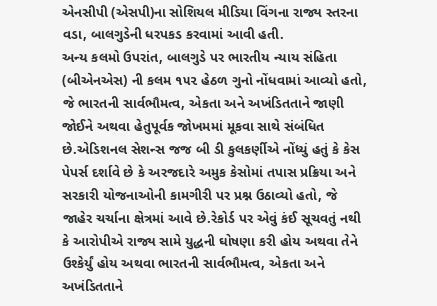એનસીપી (એસપી)ના સોશિયલ મીડિયા વિંગના રાજ્ય સ્તરના વડા, બાલગુડેની ધરપકડ કરવામાં આવી હતી.
અન્ય કલમો ઉપરાંત, બાલગુડે પર ભારતીય ન્યાય સંહિતા (બીએનએસ) ની કલમ ૧૫૨ હેઠળ ગુનો નોંધવામાં આવ્યો હતો, જે ભારતની સાર્વભૌમત્વ, એકતા અને અખંડિતતાને જાણી જોઈને અથવા હેતુપૂર્વક જોખમમાં મૂકવા સાથે સંબંધિત છે.એડિશનલ સેશન્સ જજ બી ડી કુલકર્ણીએ નોંધ્યું હતું કે કેસ પેપર્સ દર્શાવે છે કે અરજદારે અમુક કેસોમાં તપાસ પ્રક્રિયા અને સરકારી યોજનાઓની કામગીરી પર પ્રશ્ન ઉઠાવ્યો હતો, જે જાહેર ચર્ચાના ક્ષેત્રમાં આવે છે.રેકોર્ડ પર એવું કંઈ સૂચવતું નથી કે આરોપીએ રાજ્ય સામે યુદ્ધની ઘોષણા કરી હોય અથવા તેને ઉશ્કેર્યું હોય અથવા ભારતની સાર્વભૌમત્વ, એકતા અને અખંડિતતાને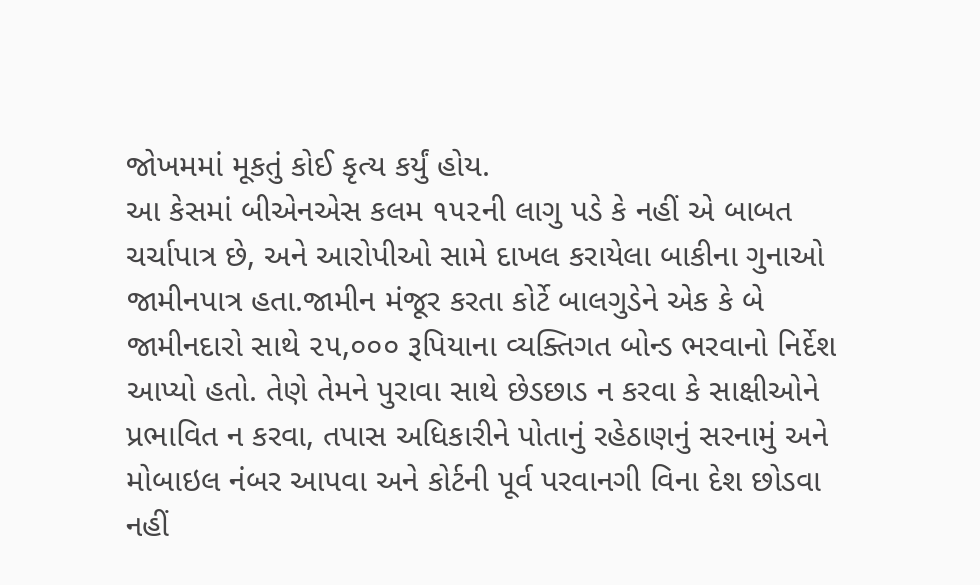જોખમમાં મૂકતું કોઈ કૃત્ય કર્યું હોય.
આ કેસમાં બીએનએસ કલમ ૧૫૨ની લાગુ પડે કે નહીં એ બાબત ચર્ચાપાત્ર છે, અને આરોપીઓ સામે દાખલ કરાયેલા બાકીના ગુનાઓ જામીનપાત્ર હતા.જામીન મંજૂર કરતા કોર્ટે બાલગુડેને એક કે બે જામીનદારો સાથે ૨૫,૦૦૦ રૂપિયાના વ્યક્તિગત બોન્ડ ભરવાનો નિર્દેશ આપ્યો હતો. તેણે તેમને પુરાવા સાથે છેડછાડ ન કરવા કે સાક્ષીઓને પ્રભાવિત ન કરવા, તપાસ અધિકારીને પોતાનું રહેઠાણનું સરનામું અને મોબાઇલ નંબર આપવા અને કોર્ટની પૂર્વ પરવાનગી વિના દેશ છોડવા નહીં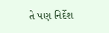તે પણ નિર્દેશ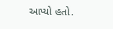આપ્યો હતો.